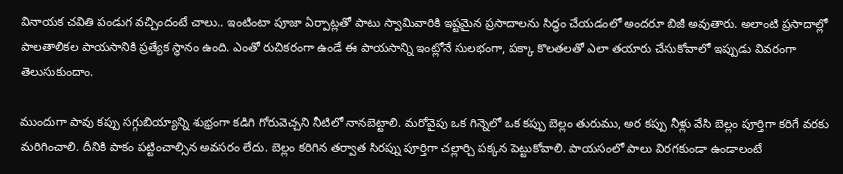వినాయక చవితి పండుగ వచ్చిందంటే చాలు.. ఇంటింటా పూజా ఏర్పాట్లతో పాటు స్వామివారికి ఇష్టమైన ప్రసాదాలను సిద్ధం చేయడంలో అందరూ బిజీ అవుతారు. అలాంటి ప్రసాదాల్లో పాలతాలికల పాయసానికి ప్రత్యేక స్థానం ఉంది. ఎంతో రుచికరంగా ఉండే ఈ పాయసాన్ని ఇంట్లోనే సులభంగా, పక్కా కొలతలతో ఎలా తయారు చేసుకోవాలో ఇప్పుడు వివరంగా తెలుసుకుందాం.

ముందుగా పావు కప్పు సగ్గుబియ్యాన్ని శుభ్రంగా కడిగి గోరువెచ్చని నీటిలో నానబెట్టాలి. మరోవైపు ఒక గిన్నెలో ఒక కప్పు బెల్లం తురుము, అర కప్పు నీళ్లు వేసి బెల్లం పూర్తిగా కరిగే వరకు మరిగించాలి. దీనికి పాకం పట్టించాల్సిన అవసరం లేదు. బెల్లం కరిగిన తర్వాత సిరప్ను పూర్తిగా చల్లార్చి పక్కన పెట్టుకోవాలి. పాయసంలో పాలు విరగకుండా ఉండాలంటే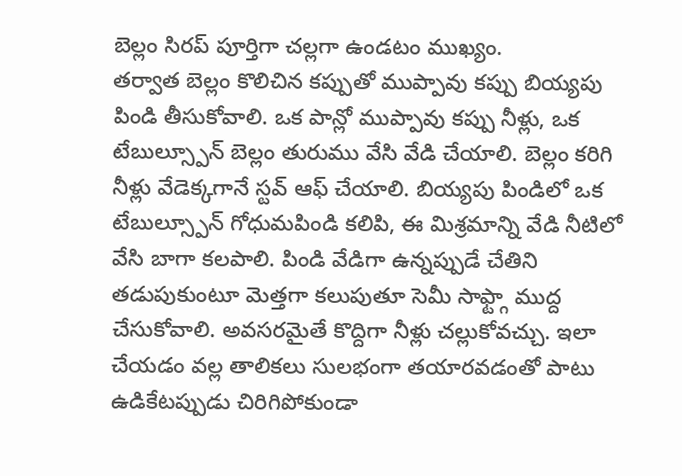బెల్లం సిరప్ పూర్తిగా చల్లగా ఉండటం ముఖ్యం.
తర్వాత బెల్లం కొలిచిన కప్పుతో ముప్పావు కప్పు బియ్యపు పిండి తీసుకోవాలి. ఒక పాన్లో ముప్పావు కప్పు నీళ్లు, ఒక టేబుల్స్పూన్ బెల్లం తురుము వేసి వేడి చేయాలి. బెల్లం కరిగి నీళ్లు వేడెక్కగానే స్టవ్ ఆఫ్ చేయాలి. బియ్యపు పిండిలో ఒక టేబుల్స్పూన్ గోధుమపిండి కలిపి, ఈ మిశ్రమాన్ని వేడి నీటిలో వేసి బాగా కలపాలి. పిండి వేడిగా ఉన్నప్పుడే చేతిని తడుపుకుంటూ మెత్తగా కలుపుతూ సెమీ సాఫ్ట్గా ముద్ద చేసుకోవాలి. అవసరమైతే కొద్దిగా నీళ్లు చల్లుకోవచ్చు. ఇలా చేయడం వల్ల తాలికలు సులభంగా తయారవడంతో పాటు ఉడికేటప్పుడు చిరిగిపోకుండా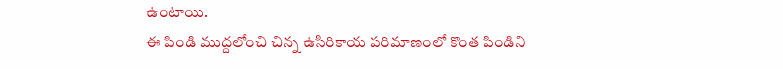ఉంటాయి.
ఈ పిండి ముద్దలోంచి చిన్న ఉసిరికాయ పరిమాణంలో కొంత పిండిని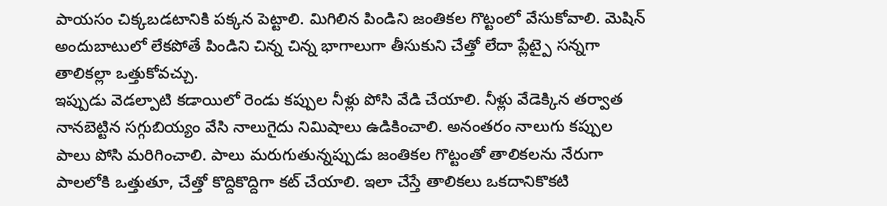పాయసం చిక్కబడటానికి పక్కన పెట్టాలి. మిగిలిన పిండిని జంతికల గొట్టంలో వేసుకోవాలి. మెషిన్ అందుబాటులో లేకపోతే పిండిని చిన్న చిన్న భాగాలుగా తీసుకుని చేత్తో లేదా ప్లేట్పై సన్నగా తాలికల్లా ఒత్తుకోవచ్చు.
ఇప్పుడు వెడల్పాటి కడాయిలో రెండు కప్పుల నీళ్లు పోసి వేడి చేయాలి. నీళ్లు వేడెక్కిన తర్వాత నానబెట్టిన సగ్గుబియ్యం వేసి నాలుగైదు నిమిషాలు ఉడికించాలి. అనంతరం నాలుగు కప్పుల పాలు పోసి మరిగించాలి. పాలు మరుగుతున్నప్పుడు జంతికల గొట్టంతో తాలికలను నేరుగా పాలలోకి ఒత్తుతూ, చేత్తో కొద్దికొద్దిగా కట్ చేయాలి. ఇలా చేస్తే తాలికలు ఒకదానికొకటి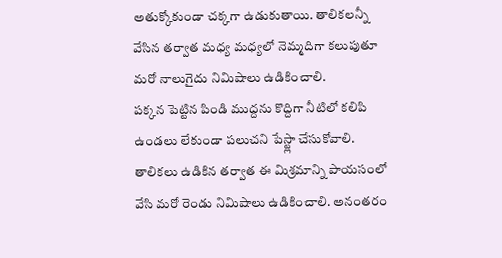అతుక్కోకుండా చక్కగా ఉడుకుతాయి. తాలికలన్నీ వేసిన తర్వాత మధ్య మధ్యలో నెమ్మదిగా కలుపుతూ మరో నాలుగైదు నిమిషాలు ఉడికించాలి.
పక్కన పెట్టిన పిండి ముద్దను కొద్దిగా నీటిలో కలిపి ఉండలు లేకుండా పలుచని పేస్ట్లా చేసుకోవాలి. తాలికలు ఉడికిన తర్వాత ఈ మిశ్రమాన్ని పాయసంలో వేసి మరో రెండు నిమిషాలు ఉడికించాలి. అనంతరం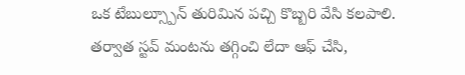ఒక టేబుల్స్పూన్ తురిమిన పచ్చి కొబ్బరి వేసి కలపాలి.
తర్వాత స్టవ్ మంటను తగ్గించి లేదా ఆఫ్ చేసి,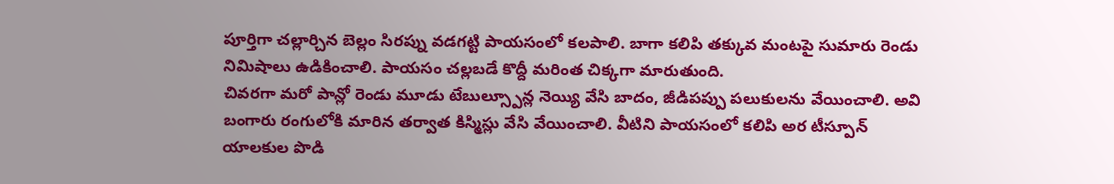పూర్తిగా చల్లార్చిన బెల్లం సిరప్ను వడగట్టి పాయసంలో కలపాలి. బాగా కలిపి తక్కువ మంటపై సుమారు రెండు నిమిషాలు ఉడికించాలి. పాయసం చల్లబడే కొద్దీ మరింత చిక్కగా మారుతుంది.
చివరగా మరో పాన్లో రెండు మూడు టేబుల్స్పూన్ల నెయ్యి వేసి బాదం, జీడిపప్పు పలుకులను వేయించాలి. అవి బంగారు రంగులోకి మారిన తర్వాత కిస్మిస్లు వేసి వేయించాలి. వీటిని పాయసంలో కలిపి అర టీస్పూన్ యాలకుల పొడి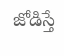జోడిస్తే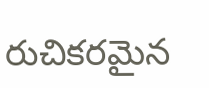రుచికరమైన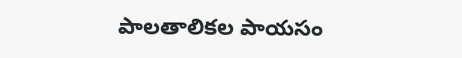పాలతాలికల పాయసం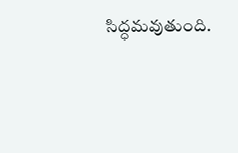సిద్ధమవుతుంది.